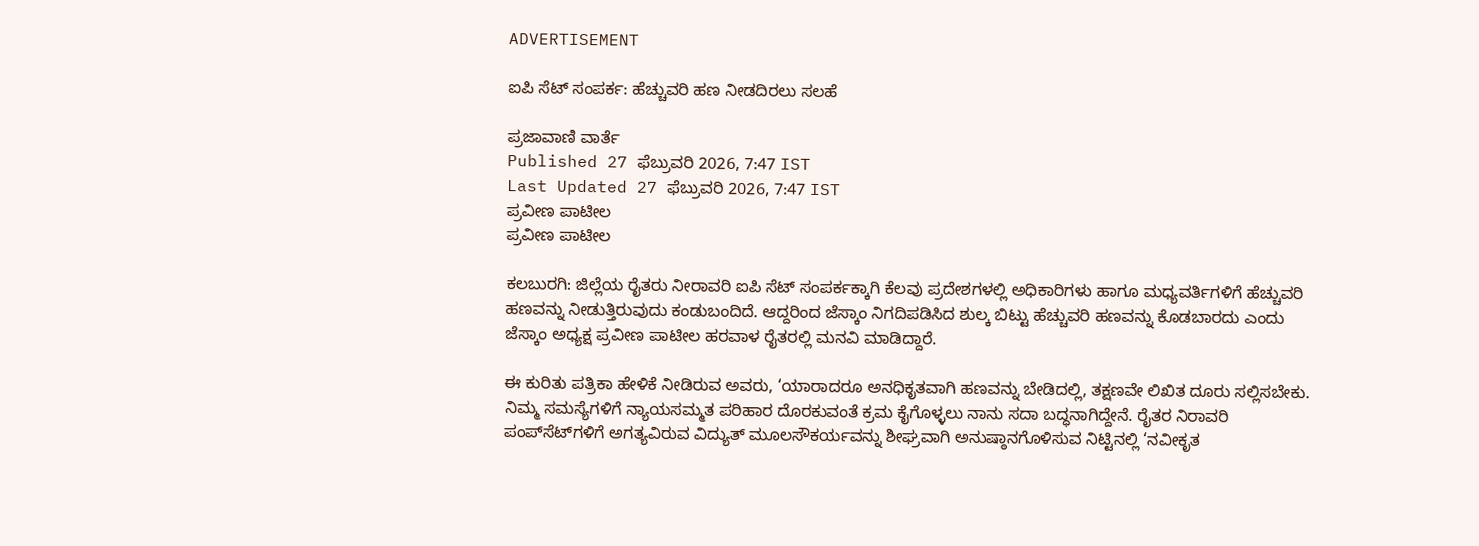ADVERTISEMENT

ಐಪಿ ಸೆಟ್ ಸಂಪರ್ಕ: ಹೆಚ್ಚುವರಿ ಹಣ ನೀಡದಿರಲು ಸಲಹೆ

ಪ್ರಜಾವಾಣಿ ವಾರ್ತೆ
Published 27 ಫೆಬ್ರುವರಿ 2026, 7:47 IST
Last Updated 27 ಫೆಬ್ರುವರಿ 2026, 7:47 IST
ಪ್ರವೀಣ ಪಾಟೀಲ
ಪ್ರವೀಣ ಪಾಟೀಲ

ಕಲಬುರಗಿ: ಜಿಲ್ಲೆಯ ರೈತರು ನೀರಾವರಿ ಐಪಿ ಸೆಟ್ ಸಂಪರ್ಕಕ್ಕಾಗಿ ಕೆಲವು ಪ್ರದೇಶಗಳಲ್ಲಿ ಅಧಿಕಾರಿಗಳು ಹಾಗೂ ಮಧ್ಯವರ್ತಿಗಳಿಗೆ ಹೆಚ್ಚುವರಿ ಹಣವನ್ನು ನೀಡುತ್ತಿರುವುದು ಕಂಡುಬಂದಿದೆ. ಆದ್ದರಿಂದ ಜೆಸ್ಕಾಂ ನಿಗದಿಪಡಿಸಿದ ಶುಲ್ಕ ಬಿಟ್ಟು ಹೆಚ್ಚುವರಿ ಹಣವನ್ನು ಕೊಡಬಾರದು ಎಂದು ಜೆಸ್ಕಾಂ ಅಧ್ಯಕ್ಷ ಪ್ರವೀಣ ಪಾಟೀಲ ಹರವಾಳ ರೈತರಲ್ಲಿ ಮನವಿ ಮಾಡಿದ್ದಾರೆ.

ಈ ಕುರಿತು ಪತ್ರಿಕಾ ಹೇಳಿಕೆ ನೀಡಿರುವ ಅವರು, ‘ಯಾರಾದರೂ ಅನಧಿಕೃತವಾಗಿ ಹಣವನ್ನು ಬೇಡಿದಲ್ಲಿ, ತಕ್ಷಣವೇ ಲಿಖಿತ ದೂರು ಸಲ್ಲಿಸಬೇಕು. ನಿಮ್ಮ ಸಮಸ್ಯೆಗಳಿಗೆ ನ್ಯಾಯಸಮ್ಮತ ಪರಿಹಾರ ದೊರಕುವಂತೆ ಕ್ರಮ ಕೈಗೊಳ್ಳಲು ನಾನು ಸದಾ ಬದ್ಧನಾಗಿದ್ದೇನೆ. ರೈತರ ನಿರಾವರಿ ಪಂಪ್‌ಸೆಟ್‌ಗಳಿಗೆ ಅಗತ್ಯವಿರುವ ವಿದ್ಯುತ್ ಮೂಲಸೌಕರ್ಯವನ್ನು ಶೀಘ್ರವಾಗಿ ಅನುಷ್ಠಾನಗೊಳಿಸುವ ನಿಟ್ಟಿನಲ್ಲಿ ‘ನವೀಕೃತ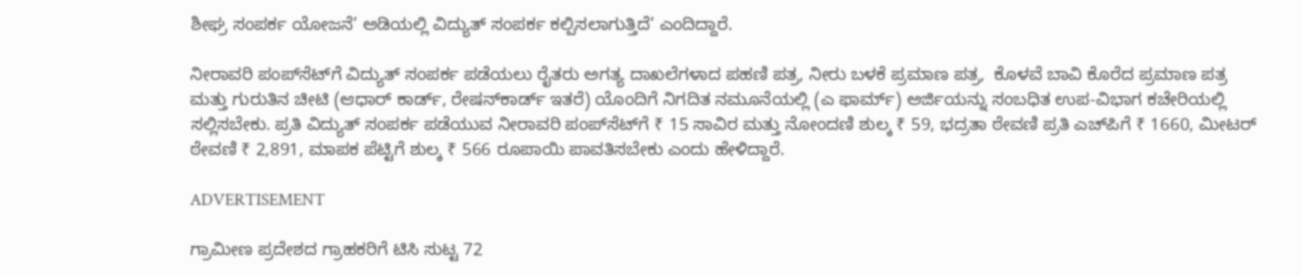ಶೀಘ್ರ ಸಂಪರ್ಕ ಯೋಜನೆ’ ಅಡಿಯಲ್ಲಿ ವಿದ್ಯುತ್ ಸಂಪರ್ಕ ಕಲ್ಪಿಸಲಾಗುತ್ತಿದೆ’ ಎಂದಿದ್ದಾರೆ.

ನೀರಾವರಿ ಪಂಪ್‌ಸೆಟ್‌ಗೆ ವಿದ್ಯುತ್ ಸಂಪರ್ಕ ಪಡೆಯಲು ರೈತರು ಅಗತ್ಯ ದಾಖಲೆಗಳಾದ ಪಹಣಿ ಪತ್ರ, ನೀರು ಬಳಕೆ ಪ್ರಮಾಣ ಪತ್ರ,  ಕೊಳವೆ ಬಾವಿ ಕೊರೆದ ಪ್ರಮಾಣ ಪತ್ರ ಮತ್ತು ಗುರುತಿನ ಚೀಟಿ (ಆಧಾರ್‌ ಕಾರ್ಡ್‌, ರೇಷನ್‌ಕಾರ್ಡ್‌ ಇತರೆ) ಯೊಂದಿಗೆ ನಿಗದಿತ ನಮೂನೆಯಲ್ಲಿ (ಎ ಫಾರ್ಮ್‌) ಅರ್ಜಿಯನ್ನು ಸಂಬಧಿತ ಉಪ-ವಿಭಾಗ ಕಚೇರಿಯಲ್ಲಿ ಸಲ್ಲಿಸಬೇಕು. ಪ್ರತಿ ವಿದ್ಯುತ್ ಸಂಪರ್ಕ ಪಡೆಯುವ ನೀರಾವರಿ ಪಂಪ್‌ಸೆಟ್‌ಗೆ ₹ 15 ಸಾವಿರ ಮತ್ತು ನೋಂದಣಿ ಶುಲ್ಕ ₹ 59, ಭದ್ರತಾ ಠೇವಣಿ ಪ್ರತಿ ಎಚ್‌ಪಿಗೆ ₹ 1660, ಮೀಟರ್‌ ಠೇವಣಿ ₹ 2,891, ಮಾಪಕ ಪೆಟ್ಟಿಗೆ ಶುಲ್ಕ ₹ 566 ರೂಪಾಯಿ ಪಾವತಿಸಬೇಕು ಎಂದು ಹೇಳಿದ್ದಾರೆ.

ADVERTISEMENT

ಗ್ರಾಮೀಣ ಪ್ರದೇಶದ ಗ್ರಾಹಕರಿಗೆ ಟಿಸಿ ಸುಟ್ಟ 72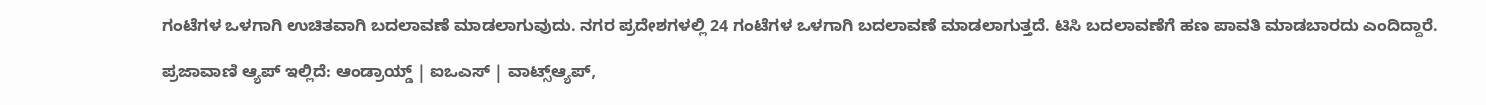ಗಂಟೆಗಳ ಒಳಗಾಗಿ ಉಚಿತವಾಗಿ ಬದಲಾವಣೆ ಮಾಡಲಾಗುವುದು. ನಗರ ಪ್ರದೇಶಗಳಲ್ಲಿ 24 ಗಂಟೆಗಳ ಒಳಗಾಗಿ ಬದಲಾವಣೆ ಮಾಡಲಾಗುತ್ತದೆ. ಟಿಸಿ ಬದಲಾವಣೆಗೆ ಹಣ ಪಾವತಿ ಮಾಡಬಾರದು ಎಂದಿದ್ದಾರೆ.

ಪ್ರಜಾವಾಣಿ ಆ್ಯಪ್ ಇಲ್ಲಿದೆ: ಆಂಡ್ರಾಯ್ಡ್ | ಐಒಎಸ್ | ವಾಟ್ಸ್ಆ್ಯಪ್,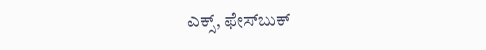ಎಕ್ಸ್, ಫೇಸ್‌ಬುಕ್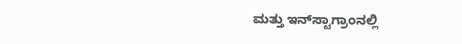ಮತ್ತು ಇನ್‌ಸ್ಟಾಗ್ರಾಂನಲ್ಲಿ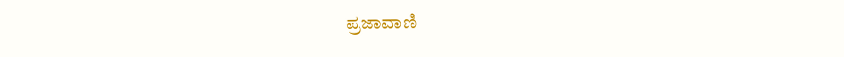ಪ್ರಜಾವಾಣಿ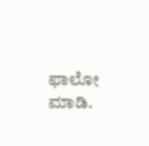ಫಾಲೋ ಮಾಡಿ.